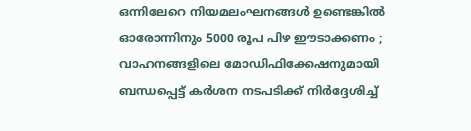ഒന്നിലേറെ നിയമലംഘനങ്ങള്‍ ഉണ്ടെങ്കില്‍ ഓരോന്നിനും 5000 രൂപ പിഴ ഈടാക്കണം ; വാഹനങ്ങളിലെ മോഡിഫിക്കേഷനുമായി ബന്ധപ്പെട്ട് കര്‍ശന നടപടിക്ക് നിര്‍ദ്ദേശിച്ച്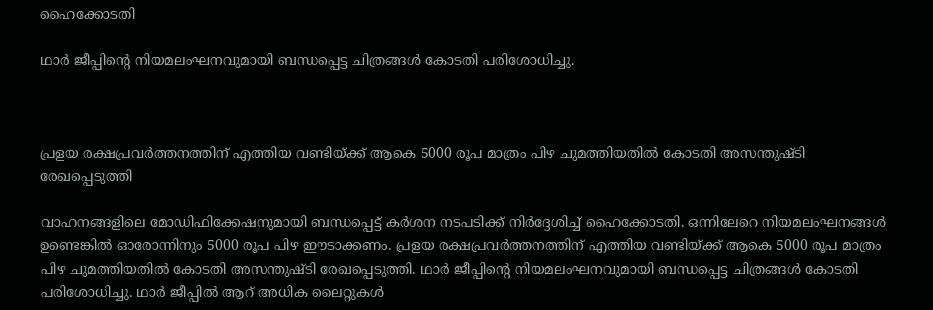ഹൈക്കോടതി

ഥാര്‍ ജീപ്പിന്റെ നിയമലംഘനവുമായി ബന്ധപ്പെട്ട ചിത്രങ്ങള്‍ കോടതി പരിശോധിച്ചു.



പ്രളയ രക്ഷപ്രവര്‍ത്തനത്തിന് എത്തിയ വണ്ടിയ്ക്ക് ആകെ 5000 രൂപ മാത്രം പിഴ ചുമത്തിയതില്‍ കോടതി അസന്തുഷ്ടി രേഖപ്പെടുത്തി

വാഹനങ്ങളിലെ മോഡിഫിക്കേഷനുമായി ബന്ധപ്പെട്ട് കര്‍ശന നടപടിക്ക് നിര്‍ദ്ദേശിച്ച് ഹൈക്കോടതി. ഒന്നിലേറെ നിയമലംഘനങ്ങള്‍ ഉണ്ടെങ്കില്‍ ഓരോന്നിനും 5000 രൂപ പിഴ ഈടാക്കണം. പ്രളയ രക്ഷപ്രവര്‍ത്തനത്തിന് എത്തിയ വണ്ടിയ്ക്ക് ആകെ 5000 രൂപ മാത്രം പിഴ ചുമത്തിയതില്‍ കോടതി അസന്തുഷ്ടി രേഖപ്പെടുത്തി. ഥാര്‍ ജീപ്പിന്റെ നിയമലംഘനവുമായി ബന്ധപ്പെട്ട ചിത്രങ്ങള്‍ കോടതി പരിശോധിച്ചു. ഥാര്‍ ജീപ്പില്‍ ആറ് അധിക ലൈറ്റുകള്‍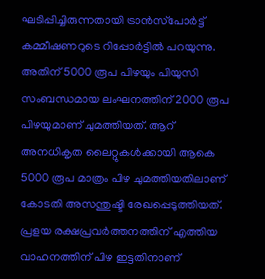ഘടിപ്പിച്ചിരുന്നതായി ട്രാന്‍സ്‌പോര്‍ട്ട് കമ്മീഷണറുടെ റിപ്പോര്‍ട്ടില്‍ പറയുന്നു. അതിന് 5000 രൂപ പിഴയും പിയുസി സംബന്ധമായ ലംഘനത്തിന് 2000 രൂപ പിഴയുമാണ് ചുമത്തിയത്. ആറ് അനധികൃത ലൈറ്റുകള്‍ക്കായി ആകെ 5000 രൂപ മാത്രം പിഴ ചുമത്തിയതിലാണ് കോടതി അസന്തുഷ്ടി രേഖപ്പെടുത്തിയത്. പ്രളയ രക്ഷപ്രവര്‍ത്തനത്തിന് എത്തിയ വാഹനത്തിന് പിഴ ഇട്ടതിനാണ്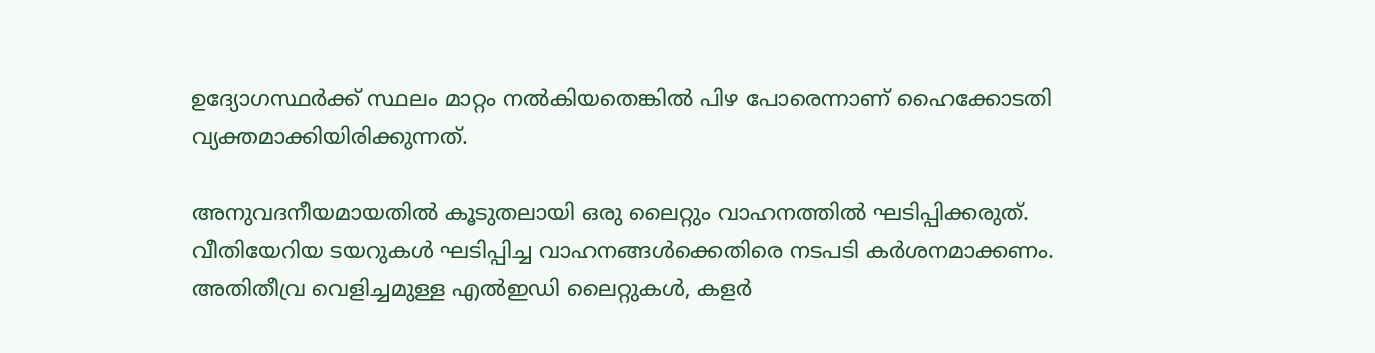ഉദ്യോഗസ്ഥര്‍ക്ക് സ്ഥലം മാറ്റം നല്‍കിയതെങ്കില്‍ പിഴ പോരെന്നാണ് ഹൈക്കോടതി വ്യക്തമാക്കിയിരിക്കുന്നത്.

അനുവദനീയമായതില്‍ കൂടുതലായി ഒരു ലൈറ്റും വാഹനത്തില്‍ ഘടിപ്പിക്കരുത്. വീതിയേറിയ ടയറുകള്‍ ഘടിപ്പിച്ച വാഹനങ്ങള്‍ക്കെതിരെ നടപടി കര്‍ശനമാക്കണം. അതിതീവ്ര വെളിച്ചമുള്ള എല്‍ഇഡി ലൈറ്റുകള്‍, കളര്‍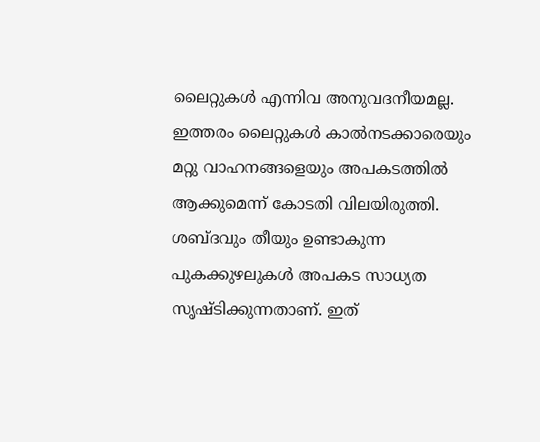ലൈറ്റുകള്‍ എന്നിവ അനുവദനീയമല്ല. ഇത്തരം ലൈറ്റുകള്‍ കാല്‍നടക്കാരെയും മറ്റു വാഹനങ്ങളെയും അപകടത്തില്‍ ആക്കുമെന്ന് കോടതി വിലയിരുത്തി. ശബ്ദവും തീയും ഉണ്ടാകുന്ന പുകക്കുഴലുകള്‍ അപകട സാധ്യത സൃഷ്ടിക്കുന്നതാണ്. ഇത്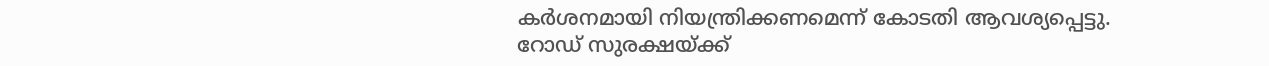കര്‍ശനമായി നിയന്ത്രിക്കണമെന്ന് കോടതി ആവശ്യപ്പെട്ടു.
റോഡ് സുരക്ഷയ്ക്ക്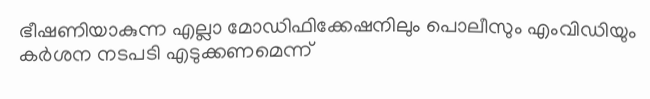ഭീഷണിയാകുന്ന എല്ലാ മോഡിഫിക്കേഷനിലും പൊലീസും എംവിഡിയും കര്‍ശന നടപടി എടുക്കണമെന്ന്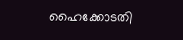ഹൈക്കോടതി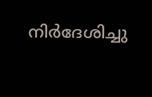നിര്‍ദേശിച്ചു